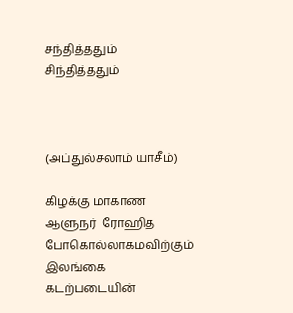சந்தித்ததும் சிந்தித்ததும்



(அப்துல்சலாம் யாசீம்)

கிழக்கு மாகாண ஆளுநர்  ரோஹித போகொல்லாகமவிற்கும்  இலங்கை கடற்படையின்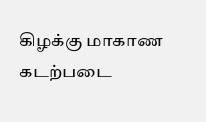கிழக்கு மாகாண கடற்படை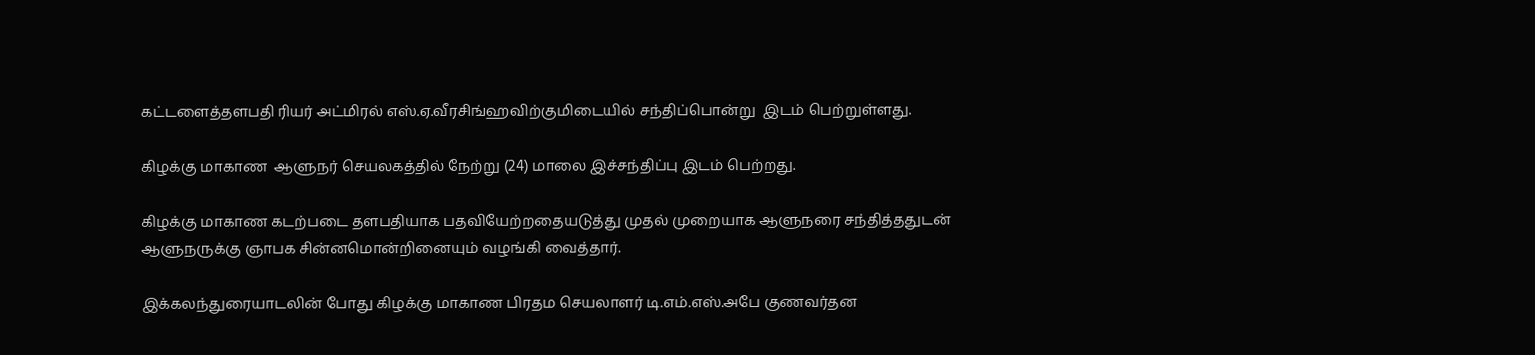கட்டளைத்தளபதி ரியர் அட்மிரல் எஸ்.ஏ.வீரசிங்ஹவிற்குமிடையில் சந்திப்பொன்று  இடம் பெற்றுள்ளது.

கிழக்கு மாகாண  ஆளுநர் செயலகத்தில் நேற்று (24) மாலை இச்சந்திப்பு இடம் பெற்றது.

கிழக்கு மாகாண கடற்படை தளபதியாக பதவியேற்றதையடுத்து முதல் முறையாக ஆளுநரை சந்தித்ததுடன் ஆளுநருக்கு ஞாபக சின்னமொன்றினையும் வழங்கி வைத்தார்.

இக்கலந்துரையாடலின் போது கிழக்கு மாகாண பிரதம செயலாளர் டி.எம்.எஸ்.அபே குணவர்தன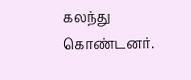கலந்து கொண்டனர்.